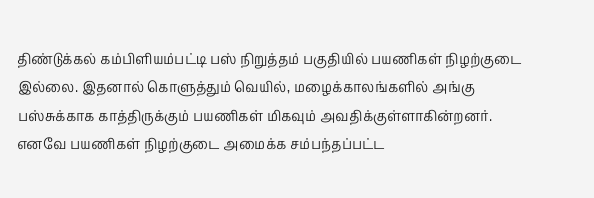திண்டுக்கல் கம்பிளியம்பட்டி பஸ் நிறுத்தம் பகுதியில் பயணிகள் நிழற்குடை இல்லை. இதனால் கொளுத்தும் வெயில், மழைக்காலங்களில் அங்கு பஸ்சுக்காக காத்திருக்கும் பயணிகள் மிகவும் அவதிக்குள்ளாகின்றனர். எனவே பயணிகள் நிழற்குடை அமைக்க சம்பந்தப்பட்ட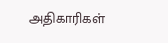அதிகாரிகள்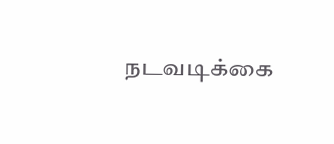நடவடிக்கை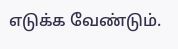எடுக்க வேண்டும்.